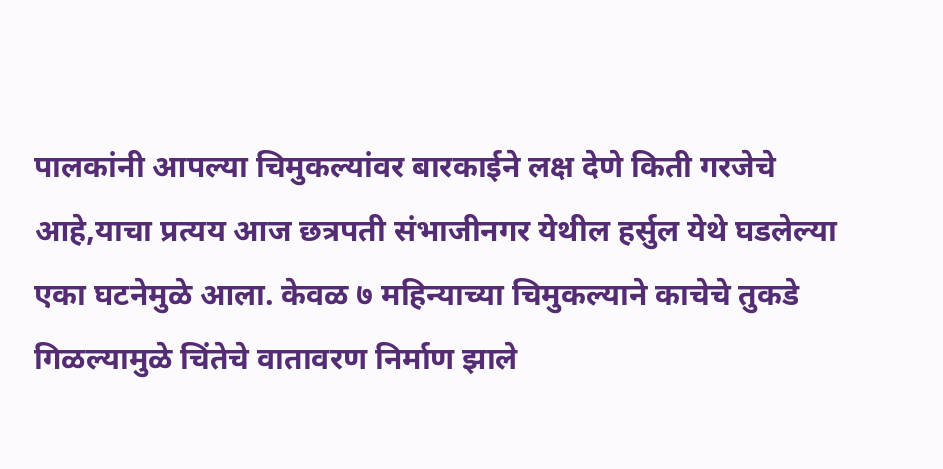पालकांनी आपल्या चिमुकल्यांवर बारकाईने लक्ष देणे किती गरजेचे आहे,याचा प्रत्यय आज छत्रपती संभाजीनगर येथील हर्सुल येथे घडलेल्या एका घटनेमुळे आला. केवळ ७ महिन्याच्या चिमुकल्याने काचेचे तुकडे गिळल्यामुळे चिंतेचे वातावरण निर्माण झाले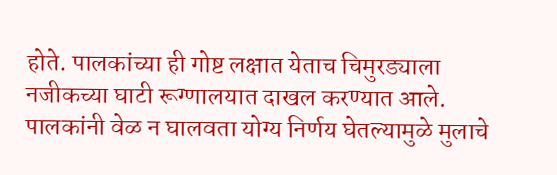होते. पालकांच्या ही गोष्ट लक्षात येताच चिमुरड्याला नजीकच्या घाटी रूग्णालयात दाखल करण्यात आले. पालकांनी वेळ न घालवता योग्य निर्णय घेतल्यामुळे मुलाचे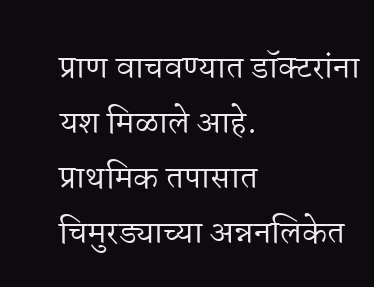प्राण वाचवण्यात डॉक्टरांना यश मिळाले आहे.
प्राथमिक तपासात चिमुरड्याच्या अन्ननलिकेत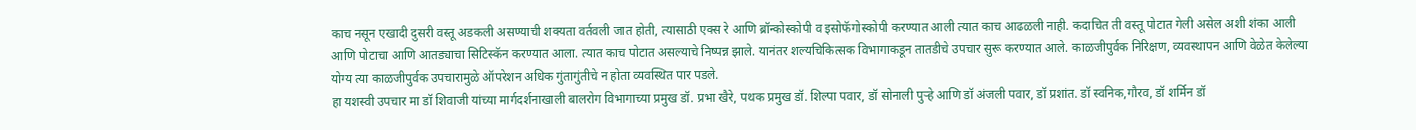काच नसून एखादी दुसरी वस्तू अडकली असण्याची शक्यता वर्तवली जात होती, त्यासाठी एक्स रे आणि ब्रॉन्कोस्कोपी व इसोफॅगोस्कोपी करण्यात आली त्यात काच आढळली नाही. कदाचित ती वस्तू पोटात गेली असेल अशी शंका आली आणि पोटाचा आणि आतड्याचा सिटिस्कॅन करण्यात आला. त्यात काच पोटात असल्याचे निष्पन्न झाले. यानंतर शल्यचिकित्सक विभागाकडून तातडीचे उपचार सुरू करण्यात आले. काळजीपुर्वक निरिक्षण, व्यवस्थापन आणि वेळेत केलेल्या योग्य त्या काळजीपुर्वक उपचारामुळे ऑपरेशन अधिक गुंतागुंतीचे न होता व्यवस्थित पार पडले.
हा यशस्वी उपचार मा डॉ शिवाजी यांच्या मार्गदर्शनाखाली बालरोग विभागाच्या प्रमुख डॉ. प्रभा खैरे, पथक प्रमुख डॉ. शिल्पा पवार, डॉ सोनाली पुऱ्हे आणि डॉ अंजली पवार, डॉ प्रशांत. डॉ स्वनिक,गौरव, डॉ शर्मिन डॉ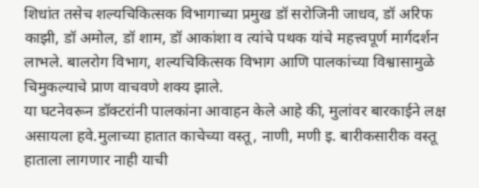शिधांत तसेच शल्यचिकित्सक विभागाच्या प्रमुख डॉ सरोजिनी जाधव, डॉ अरिफ काझी, डॉ अमोल, डॉ शाम, डॉ आकांशा व त्यांचे पथक यांचे महत्त्वपूर्ण मार्गदर्शन लाभले. बालरोग विभाग, शल्यचिकित्सक विभाग आणि पालकांच्या विश्वासामुळे चिमुकल्याचे प्राण वाचवणे शक्य झाले.
या घटनेवरून डॉक्टरांनी पालकांना आवाहन केले आहे की, मुलांवर बारकाईने लक्ष असायला हवे.मुलाच्या हातात काचेच्या वस्तू, नाणी, मणी इ. बारीकसारीक वस्तू हाताला लागणार नाही याची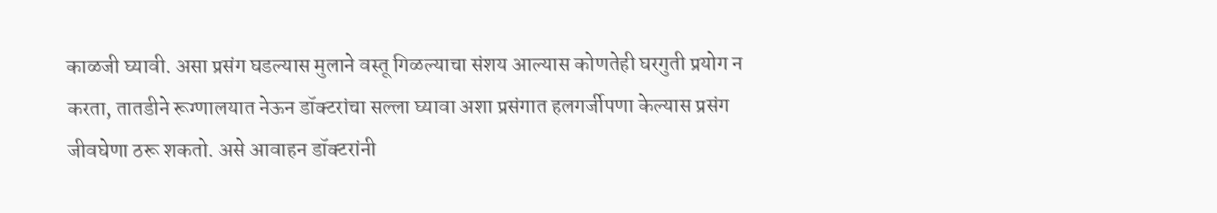काळजी घ्यावी. असा प्रसंग घडल्यास मुलाने वस्तू गिळल्याचा संशय आल्यास कोणतेही घरगुती प्रयोग न करता, तातडीने रूग्णालयात नेऊन डॉक्टरांचा सल्ला घ्यावा अशा प्रसंगात हलगर्जीपणा केल्यास प्रसंग जीवघेणा ठरू शकतो. असे आवाहन डॉक्टरांनी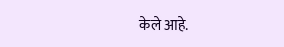केले आहे.